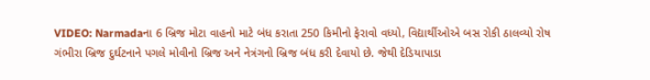VIDEO: Narmadaના 6 બ્રિજ મોટા વાહનો માટે બંધ કરાતા 250 કિમીનો ફેરાવો વધ્યો, વિદ્યાર્થીઓએ બસ રોકી ઠાલવ્યો રોષ
ગંભીરા બ્રિજ દુર્ઘટનાને પગલે મોવીનો બ્રિજ અને નેત્રંગનો બ્રિજ બંધ કરી દેવાયો છે. જેથી દેડિયાપાડા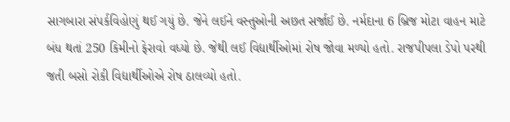સાગબારા સંપર્કવિહોણું થઈ ગયું છે. જેને લઈને વસ્તુઓની અછત સર્જાઈ છે. નર્મદાના 6 બ્રિજ મોટા વાહન માટે બંધ થતાં 250 કિમીનો ફેરાવો વધ્યો છે. જેથી લઈ વિદ્યાર્થીઓમાં રોષ જોવા મળ્યો હતો. રાજપીપલા ડેપો પરથી જતી બસો રોકી વિદ્યાર્થીઓએ રોષ ઠાલવ્યો હતો.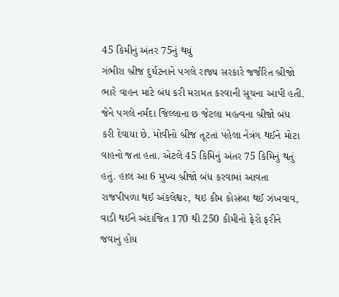45 કિમીનું અંતર 75નું થયું
ગંભીરા બ્રીજ દુર્ઘટનાને પગલે રાજ્ય સરકારે જર્જરિત બ્રીજો ભારે વાહન માટે બંધ કરી મરામત કરવાની સૂચના આપી હતી. જેને પગલે નર્મદા જિલ્લાના છ જેટલા મહત્વના બ્રીજો બંધ કરી દેવાયા છે. મોવીનો બ્રીજ તૂટતાં પહેલા નેત્રંગ થઈને મોટા વાહનો જતા હતા. એટલે 45 કિમિનું અંતર 75 કિમિનું થતું હતું. હાલ આ 6 મુખ્ય બ્રીજો બંધ કરવામાં આવતા રાજપીપળા થઈ અંકલેશ્વર, થઇ કીમ કોસંબા થઈ ઝંખવાવ, વાડી થઈને અંદાજિત 170 થી 250 કીમીનો ફેરો ફરીને જવાનું હોય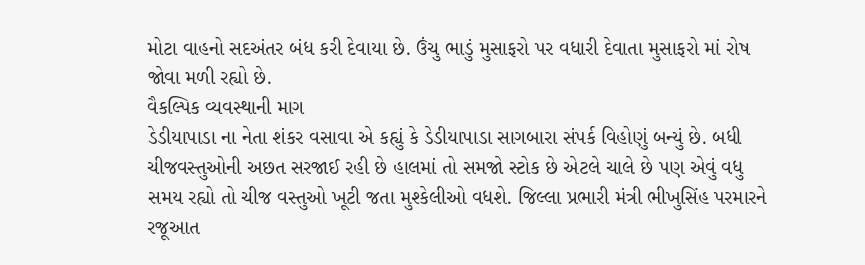મોટા વાહનો સદઅંતર બંધ કરી દેવાયા છે. ઉંચુ ભાડું મુસાફરો પર વધારી દેવાતા મુસાફરો માં રોષ જોવા મળી રહ્યો છે.
વૈકલ્પિક વ્યવસ્થાની માગ
ડેડીયાપાડા ના નેતા શંકર વસાવા એ કહ્યું કે ડેડીયાપાડા સાગબારા સંપર્ક વિહોણું બન્યું છે. બધી ચીજવસ્તુઓની અછત સરજાઈ રહી છે હાલમાં તો સમજો સ્ટોક છે એટલે ચાલે છે પણ એવું વધુ સમય રહ્યો તો ચીજ વસ્તુઓ ખૂટી જતા મુશ્કેલીઓ વધશે. જિલ્લા પ્રભારી મંત્રી ભીખુસિંહ પરમારને રજૂઆત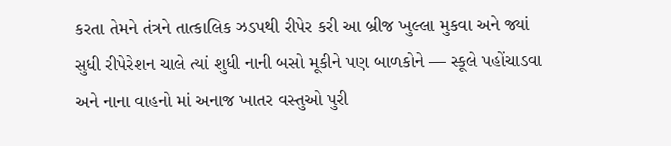કરતા તેમને તંત્રને તાત્કાલિક ઝડપથી રીપેર કરી આ બ્રીજ ખુલ્લા મુકવા અને જ્યાં સુધી રીપેરેશન ચાલે ત્યાં શુધી નાની બસો મૂકીને પણ બાળકોને — સ્કૂલે પહોંચાડવા અને નાના વાહનો માં અનાજ ખાતર વસ્તુઓ પુરી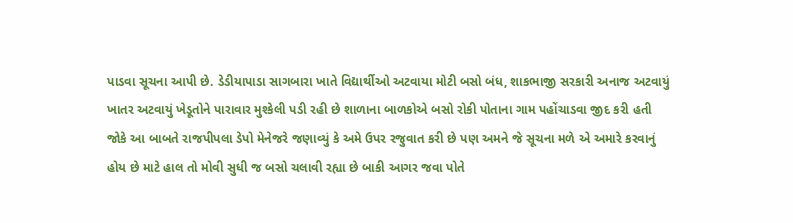પાડવા સૂચના આપી છે. ડેડીયાપાડા સાગબારા ખાતે વિદ્યાર્થીઓ અટવાયા મોટી બસો બંધ, શાકભાજી સરકારી અનાજ અટવાયું ખાતર અટવાયું ખેડૂતોને પારાવાર મુશ્કેલી પડી રહી છે શાળાના બાળકોએ બસો રોકી પોતાના ગામ પહોંચાડવા જીદ કરી હતી જોકે આ બાબતે રાજપીપલા ડેપો મેનેજરે જણાવ્યું કે અમે ઉપર રજુવાત કરી છે પણ અમને જે સૂચના મળે એ અમારે કરવાનું હોય છે માટે હાલ તો મોવી સુધી જ બસો ચલાવી રહ્યા છે બાકી આગર જવા પોતે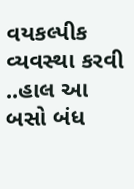વયકલ્પીક વ્યવસ્થા કરવી ..હાલ આ બસો બંધ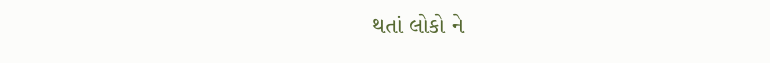થતાં લોકો ને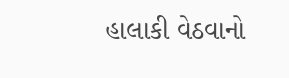હાલાકી વેઠવાનો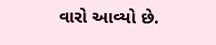વારો આવ્યો છે.